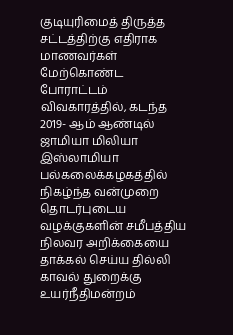குடியுரிமைத் திருத்த சட்டத்திற்கு எதிராக மாணவர்கள் மேற்கொண்ட போராட்டம் விவகாரத்தில், கடந்த 2019- ஆம் ஆண்டில் ஜாமியா மிலியா இஸ்லாமியா பல்கலைக்கழகத்தில் நிகழ்ந்த வன்முறை தொடர்புடைய வழக்குகளின் சமீபத்திய நிலவர அறிக்கையை தாக்கல் செய்ய தில்லி காவல் துறைக்கு உயர்நீதிமன்றம்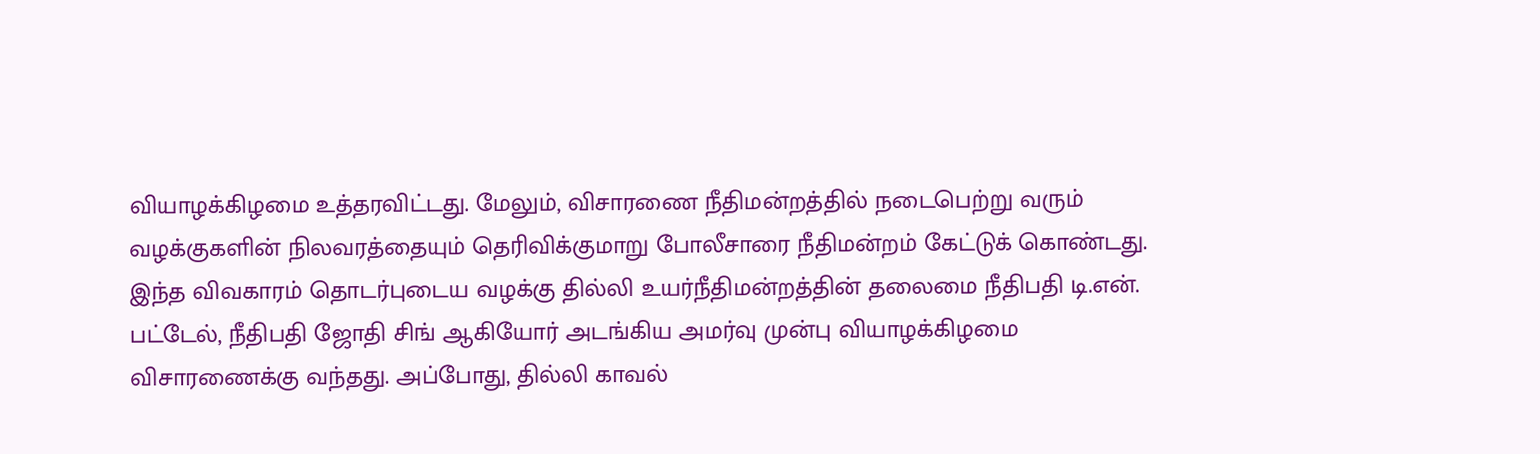வியாழக்கிழமை உத்தரவிட்டது. மேலும், விசாரணை நீதிமன்றத்தில் நடைபெற்று வரும் வழக்குகளின் நிலவரத்தையும் தெரிவிக்குமாறு போலீசாரை நீதிமன்றம் கேட்டுக் கொண்டது.
இந்த விவகாரம் தொடர்புடைய வழக்கு தில்லி உயர்நீதிமன்றத்தின் தலைமை நீதிபதி டி.என். பட்டேல், நீதிபதி ஜோதி சிங் ஆகியோர் அடங்கிய அமர்வு முன்பு வியாழக்கிழமை விசாரணைக்கு வந்தது. அப்போது, தில்லி காவல்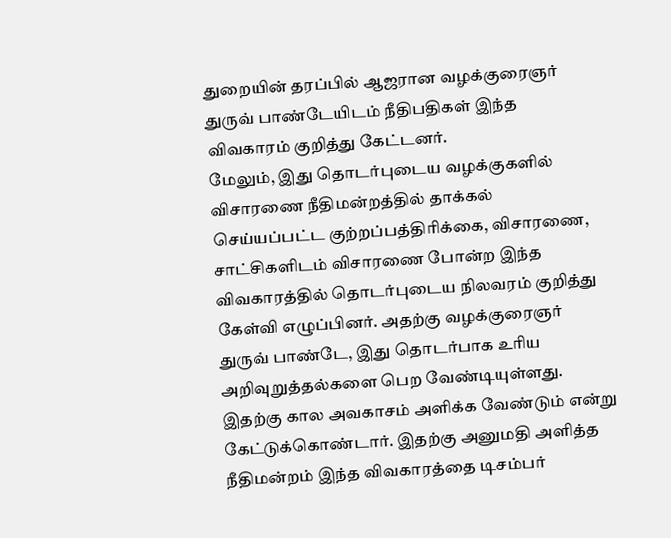துறையின் தரப்பில் ஆஜரான வழக்குரைஞர் துருவ் பாண்டேயிடம் நீதிபதிகள் இந்த விவகாரம் குறித்து கேட்டனர்.
மேலும், இது தொடர்புடைய வழக்குகளில் விசாரணை நீதிமன்றத்தில் தாக்கல் செய்யப்பட்ட குற்றப்பத்திரிக்கை, விசாரணை, சாட்சிகளிடம் விசாரணை போன்ற இந்த விவகாரத்தில் தொடர்புடைய நிலவரம் குறித்து கேள்வி எழுப்பினர். அதற்கு வழக்குரைஞர் துருவ் பாண்டே, இது தொடர்பாக உரிய அறிவுறுத்தல்களை பெற வேண்டியுள்ளது. இதற்கு கால அவகாசம் அளிக்க வேண்டும் என்று கேட்டுக்கொண்டார். இதற்கு அனுமதி அளித்த நீதிமன்றம் இந்த விவகாரத்தை டிசம்பர்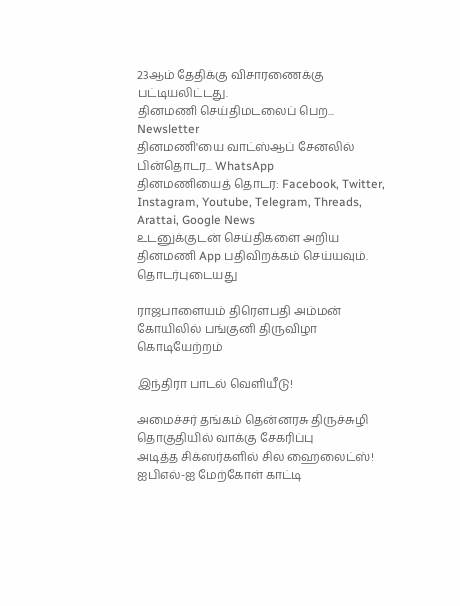23ஆம் தேதிக்கு விசாரணைக்கு பட்டியலிட்டது.
தினமணி செய்திமடலைப் பெற... Newsletter
தினமணி'யை வாட்ஸ்ஆப் சேனலில் பின்தொடர... WhatsApp
தினமணியைத் தொடர: Facebook, Twitter, Instagram, Youtube, Telegram, Threads, Arattai, Google News
உடனுக்குடன் செய்திகளை அறிய தினமணி App பதிவிறக்கம் செய்யவும்.
தொடர்புடையது

ராஜபாளையம் திரௌபதி அம்மன் கோயிலில் பங்குனி திருவிழா கொடியேற்றம்

இந்திரா பாடல் வெளியீடு!

அமைச்சர் தங்கம் தென்னரசு திருச்சுழி தொகுதியில் வாக்கு சேகரிப்பு
அடித்த சிக்ஸர்களில் சில ஹைலைட்ஸ்! ஐபிஎல்-ஐ மேற்கோள் காட்டி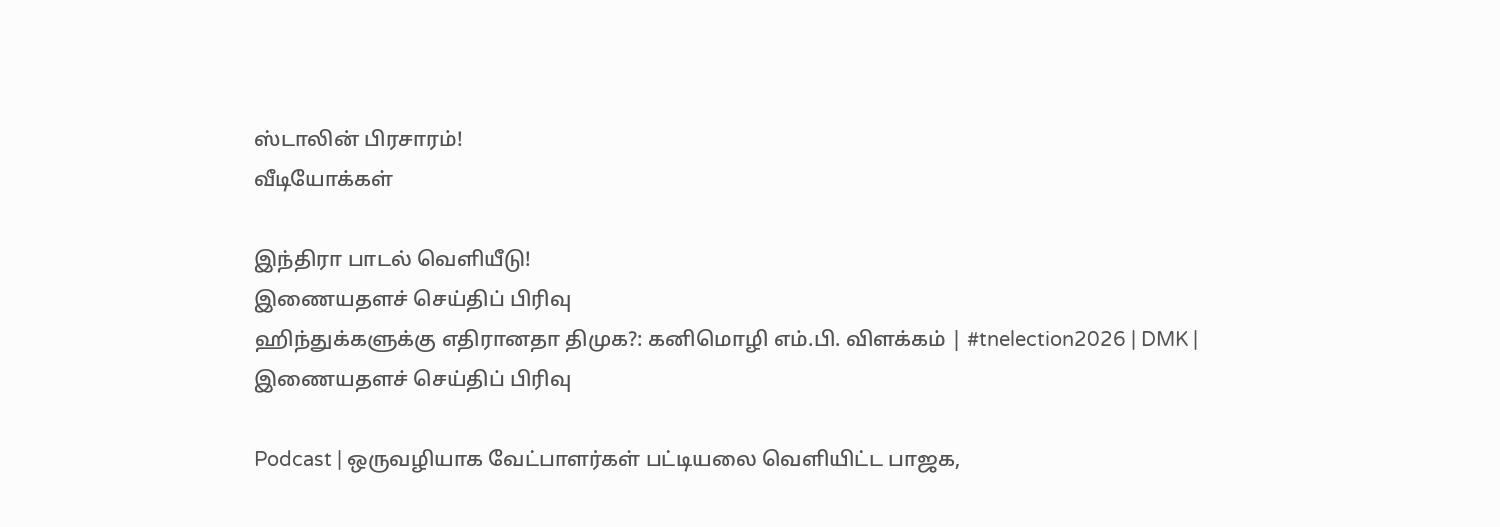ஸ்டாலின் பிரசாரம்!
வீடியோக்கள்

இந்திரா பாடல் வெளியீடு!
இணையதளச் செய்திப் பிரிவு
ஹிந்துக்களுக்கு எதிரானதா திமுக?: கனிமொழி எம்.பி. விளக்கம் | #tnelection2026 | DMK |
இணையதளச் செய்திப் பிரிவு

Podcast | ஒருவழியாக வேட்பாளர்கள் பட்டியலை வெளியிட்ட பாஜக,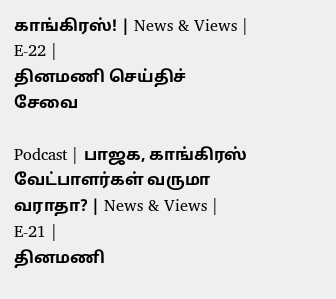காங்கிரஸ்! | News & Views | E-22 |
தினமணி செய்திச் சேவை

Podcast | பாஜக, காங்கிரஸ் வேட்பாளர்கள் வருமா வராதா? | News & Views | E-21 |
தினமணி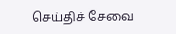செய்திச் சேவை